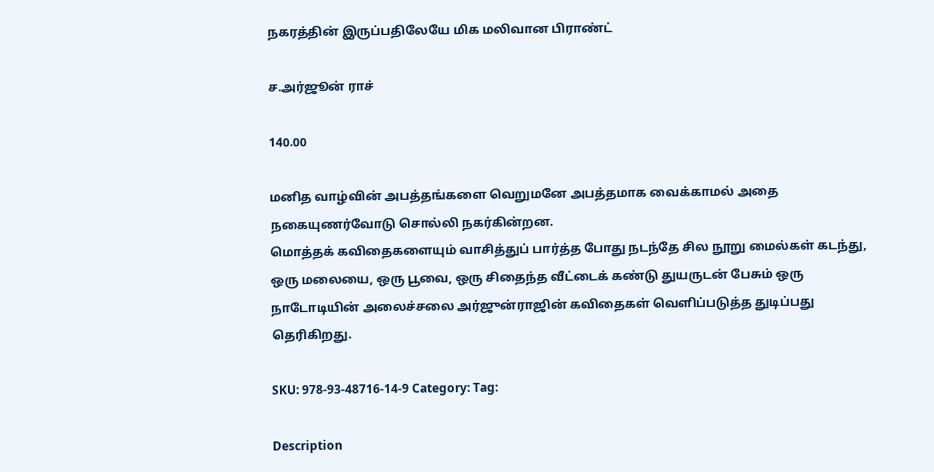நகரத்தின் இருப்பதிலேயே மிக மலிவான பிராண்ட்

ச.அர்ஜூன் ராச்

140.00

மனித வாழ்வின் அபத்தங்களை வெறுமனே அபத்தமாக வைக்காமல் அதை நகையுணர்வோடு சொல்லி நகர்கின்றன.
மொத்தக் கவிதைகளையும் வாசித்துப் பார்த்த போது நடந்தே சில நூறு மைல்கள் கடந்து, ஒரு மலையை, ஒரு பூவை, ஒரு சிதைந்த வீட்டைக் கண்டு துயருடன் பேசும் ஒரு நாடோடியின் அலைச்சலை அர்ஜுன்ராஜின் கவிதைகள் வெளிப்படுத்த துடிப்பது தெரிகிறது.

SKU: 978-93-48716-14-9 Category: Tag:

Description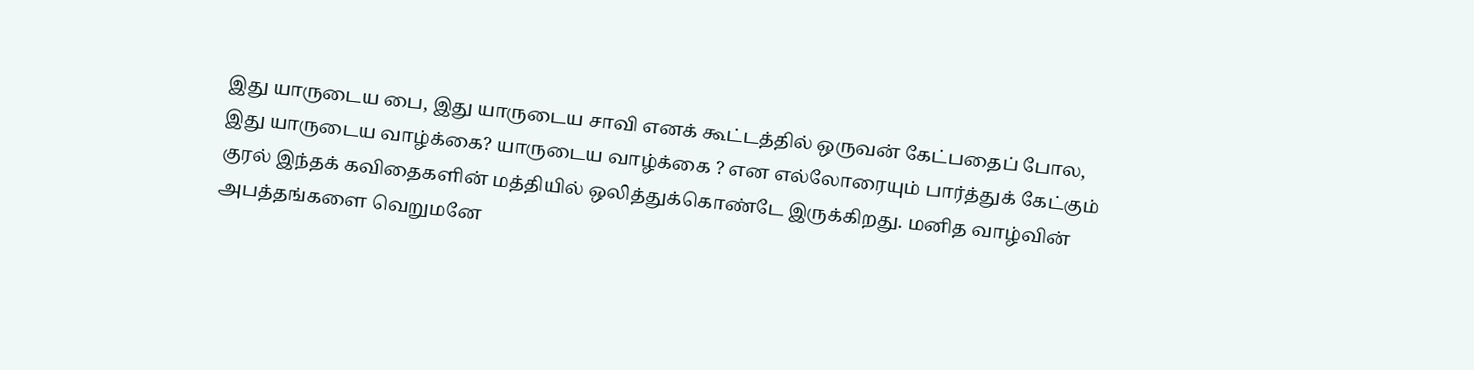இது யாருடைய பை, இது யாருடைய சாவி எனக் கூட்டத்தில் ஒருவன் கேட்பதைப் போல, இது யாருடைய வாழ்க்கை? யாருடைய வாழ்க்கை ? என எல்லோரையும் பார்த்துக் கேட்கும் குரல் இந்தக் கவிதைகளின் மத்தியில் ஒலித்துக்கொண்டே இருக்கிறது. மனித வாழ்வின் அபத்தங்களை வெறுமனே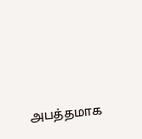அபத்தமாக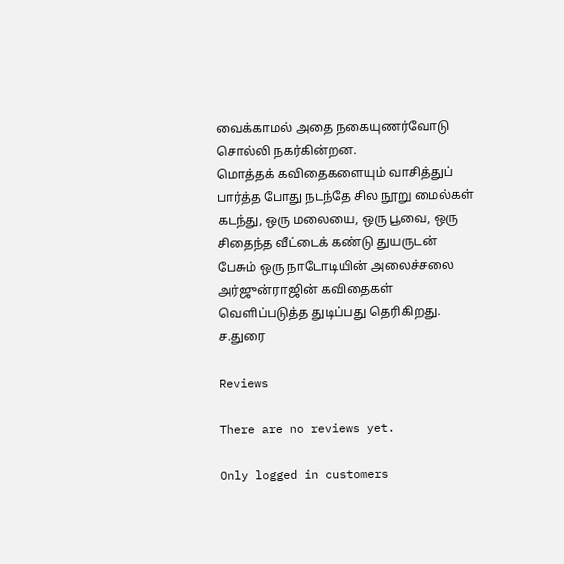வைக்காமல் அதை நகையுணர்வோடு சொல்லி நகர்கின்றன.
மொத்தக் கவிதைகளையும் வாசித்துப் பார்த்த போது நடந்தே சில நூறு மைல்கள் கடந்து, ஒரு மலையை, ஒரு பூவை, ஒரு சிதைந்த வீட்டைக் கண்டு துயருடன் பேசும் ஒரு நாடோடியின் அலைச்சலை அர்ஜுன்ராஜின் கவிதைகள் வெளிப்படுத்த துடிப்பது தெரிகிறது.
ச.துரை

Reviews

There are no reviews yet.

Only logged in customers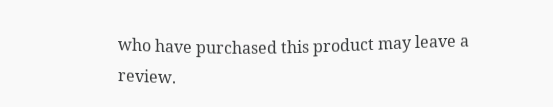who have purchased this product may leave a review.